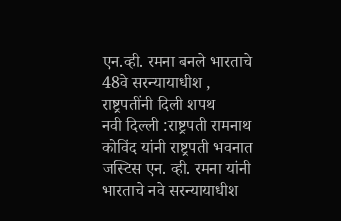एन.व्ही. रमना बनले भारताचे 48वे सरन्यायाधीश , राष्ट्रपतींनी दिली शपथ
नवी दिल्ली :राष्ट्रपती रामनाथ कोविंद यांनी राष्ट्रपती भवनात जस्टिस एन. व्ही. रमना यांनी भारताचे नवे सरन्यायाधीश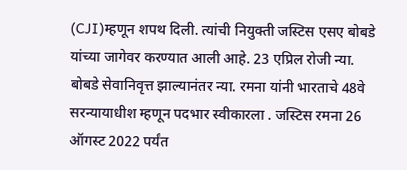(CJI)म्हणून शपथ दिली. त्यांची नियुक्ती जस्टिस एसए बोबडे यांच्या जागेवर करण्यात आली आहे. 23 एप्रिल रोजी न्या. बोबडे सेवानिवृत्त झाल्यानंतर न्या. रमना यांनी भारताचे 48वे सरन्यायाधीश म्हणून पदभार स्वीकारला . जस्टिस रमना 26 ऑगस्ट 2022 पर्यंत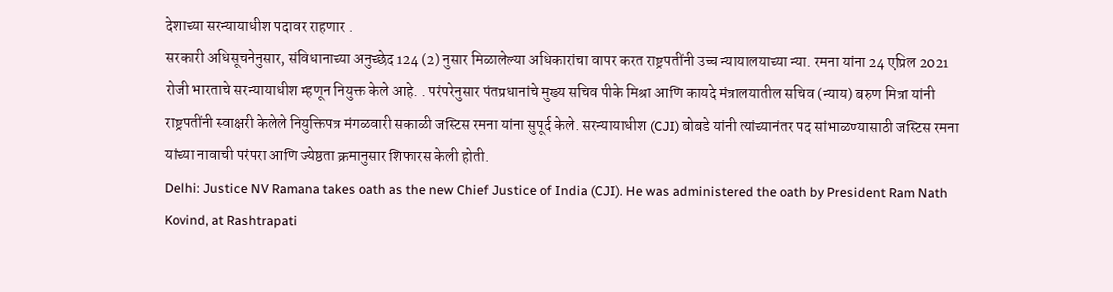देशाच्या सरन्यायाधीश पदावर राहणार .
सरकारी अधिसूचनेनुसार, संविधानाच्या अनुच्छेद 124 (2) नुसार मिळालेल्या अधिकारांचा वापर करत राष्ट्रपतींनी उच्च न्यायालयाच्या न्या. रमना यांना 24 एप्रिल 2021 रोजी भारताचे सरन्यायाधीश म्हणून नियुक्त केले आहे. . परंपरेनुसार पंतप्रधानांचे मुख्य सचिव पीके मिश्रा आणि कायदे मंत्रालयातील सचिव (न्याय) बरुण मित्रा यांनी राष्ट्रपतींनी स्वाक्षरी केलेले नियुक्तिपत्र मंगळवारी सकाळी जस्टिस रमना यांना सुपूर्द केले. सरन्यायाधीश (CJI) बोबडे यांनी त्यांच्यानंतर पद सांभाळण्यासाठी जस्टिस रमना यांच्या नावाची परंपरा आणि ज्येष्ठता क्रमानुसार शिफारस केली होती.
Delhi: Justice NV Ramana takes oath as the new Chief Justice of India (CJI). He was administered the oath by President Ram Nath Kovind, at Rashtrapati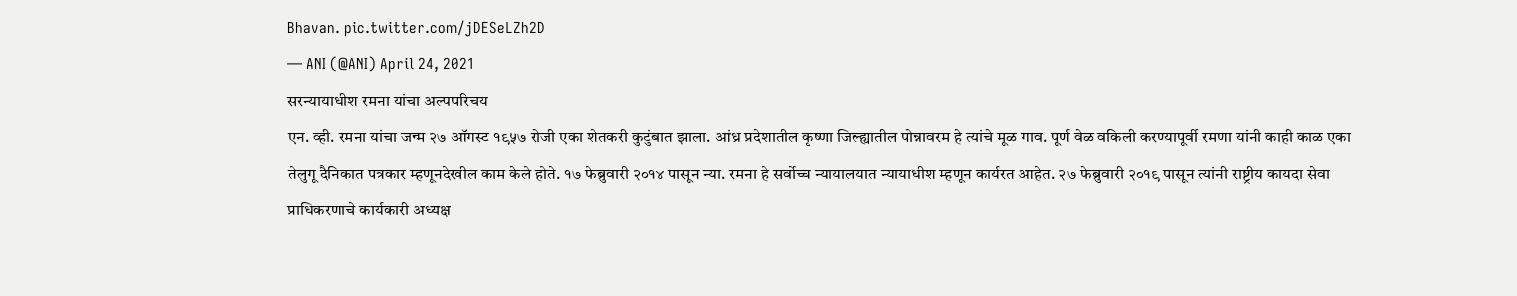Bhavan. pic.twitter.com/jDESeLZh2D
— ANI (@ANI) April 24, 2021
सरन्यायाधीश रमना यांचा अल्पपरिचय
एन. व्ही. रमना यांचा जन्म २७ ऑगस्ट १९५७ रोजी एका शेतकरी कुटुंबात झाला. आंध्र प्रदेशातील कृष्णा जिल्ह्यातील पोन्नावरम हे त्यांचे मूळ गाव. पूर्ण वेळ वकिली करण्यापूर्वी रमणा यांनी काही काळ एका तेलुगू दैनिकात पत्रकार म्हणूनदेखील काम केले होते. १७ फेब्रुवारी २०१४ पासून न्या. रमना हे सर्वोच्च न्यायालयात न्यायाधीश म्हणून कार्यरत आहेत. २७ फेब्रुवारी २०१९ पासून त्यांनी राष्ट्रीय कायदा सेवा प्राधिकरणाचे कार्यकारी अध्यक्ष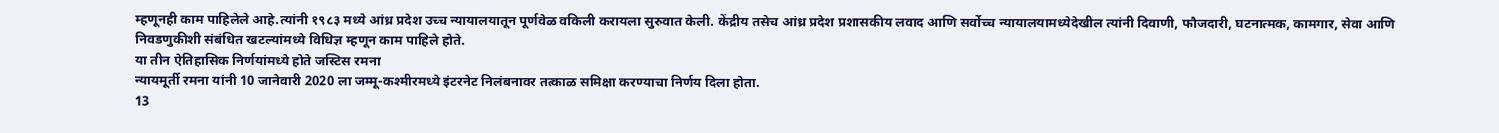म्हणूनही काम पाहिलेले आहे.त्यांनी १९८३ मध्ये आंध्र प्रदेश उच्च न्यायालयातून पूर्णवेळ वकिली करायला सुरुवात केली. केंद्रीय तसेच आंध्र प्रदेश प्रशासकीय लवाद आणि सर्वोच्च न्यायालयामध्येदेखील त्यांनी दिवाणी, फौजदारी, घटनात्मक, कामगार, सेवा आणि निवडणुकीशी संबंधित खटल्यांमध्ये विधिज्ञ म्हणून काम पाहिले होते.
या तीन ऐतिहासिक निर्णयांमध्ये होते जस्टिस रमना
न्यायमूर्ती रमना यांनी 10 जानेवारी 2020 ला जम्मू-कश्मीरमध्ये इंटरनेट निलंबनावर तत्काळ समिक्षा करण्याचा निर्णय दिला होता.
13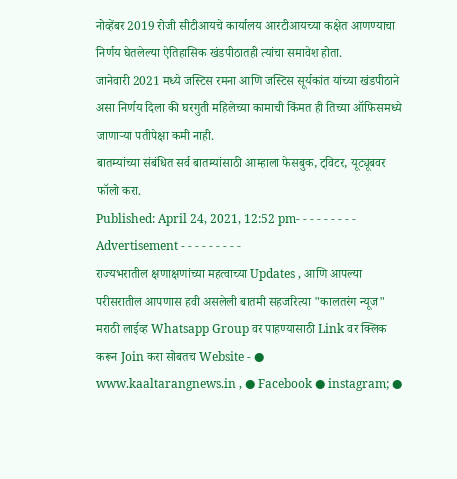नोव्हेंबर 2019 रोजी सीटीआयचे कार्यालय आरटीआयच्या कक्षेत आणण्याचा निर्णय घेतलेल्या ऐतिहासिक खंडपीठातही त्यांचा समावेश होता.
जानेवारी 2021 मध्ये जस्टिस रमना आणि जस्टिस सूर्यकांत यांच्या खंडपीठाने असा निर्णय दिला की घरगुती महिलेच्या कामाची किंमत ही तिच्या ऑफिसमध्ये जाणाऱ्या पतीपेक्षा कमी नाही.
बातम्यांच्या संबंधित सर्व बातम्यांसाठी आम्हाला फेसबुक, ट्विटर, यूट्यूबवर फॉलो करा.
Published: April 24, 2021, 12:52 pm- - - - - - - - - Advertisement - - - - - - - - -
राज्यभरातील क्षणाक्षणांच्या महत्वाच्या Updates , आणि आपल्या परीसरातील आपणास हवी असलेली बातमी सहजरित्या "कालतरंग न्यूज" मराठी लाईव्ह Whatsapp Group वर पाहण्यासाठी Link वर क्लिक करून Join करा सोबतच Website - ● www.kaaltarangnews.in , ● Facebook ● instagram; ●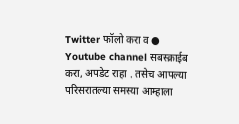Twitter फॉलो करा व ● Youtube channel सबस्क्राईब करा, अपडेट राहा . तसेच आपल्या परिसरातल्या समस्या आम्हाला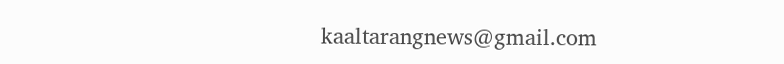kaaltarangnews@gmail.com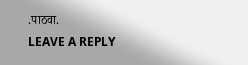.पाठवा.
LEAVE A REPLY